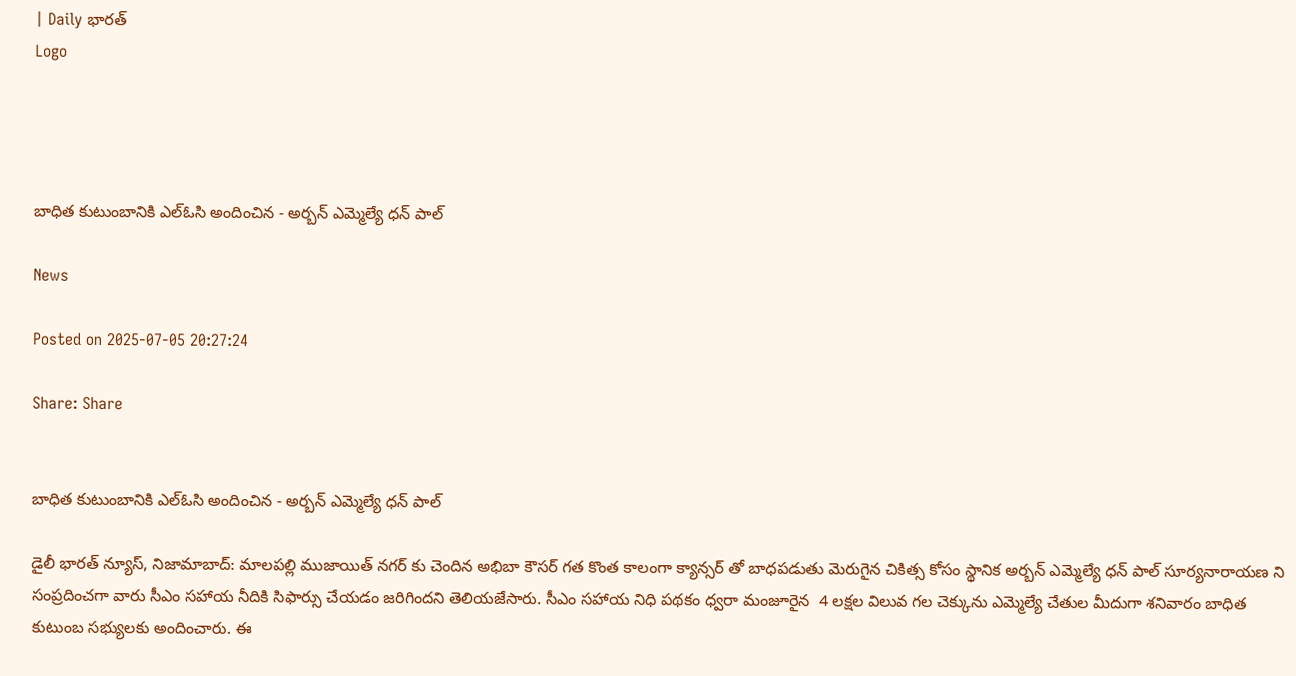| Daily భారత్
Logo




బాధిత కుటుంబానికి ఎల్ఓసి అందించిన - అర్బన్ ఎమ్మెల్యే ధన్ పాల్

News

Posted on 2025-07-05 20:27:24

Share: Share


బాధిత కుటుంబానికి ఎల్ఓసి అందించిన - అర్బన్ ఎమ్మెల్యే ధన్ పాల్

డైలీ భారత్ న్యూస్, నిజామాబాద్: మాలపల్లి ముజాయిత్ నగర్ కు చెందిన అభిబా కౌసర్ గత కొంత కాలంగా క్యాన్సర్ తో బాధపడుతు మెరుగైన చికిత్స కోసం స్థానిక అర్బన్ ఎమ్మెల్యే ధన్ పాల్ సూర్యనారాయణ ని సంప్రదించగా వారు సీఎం సహాయ నీదికి సిఫార్సు చేయడం జరిగిందని తెలియజేసారు. సీఎం సహాయ నిధి పథకం ధ్వరా మంజూరైన  4 లక్షల విలువ గల చెక్కును ఎమ్మెల్యే చేతుల మీదుగా శనివారం బాధిత కుటుంబ సభ్యులకు అందించారు. ఈ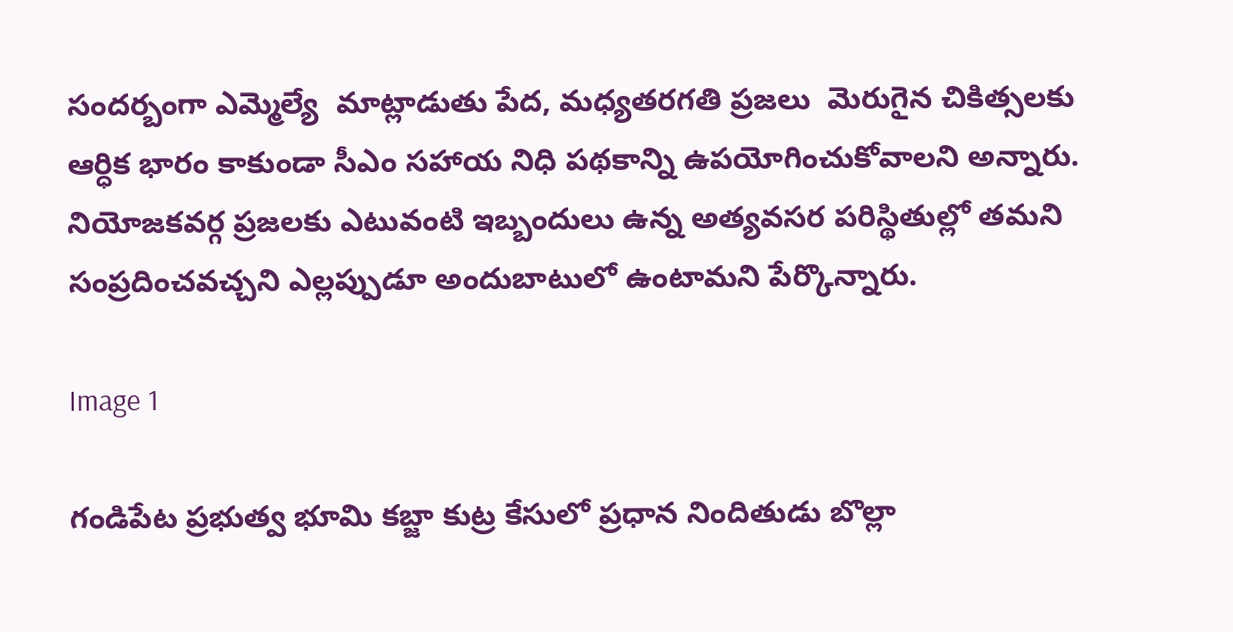సందర్బంగా ఎమ్మెల్యే  మాట్లాడుతు పేద, మధ్యతరగతి ప్రజలు  మెరుగైన చికిత్సలకు ఆర్ధిక భారం కాకుండా సీఎం సహాయ నిధి పథకాన్ని ఉపయోగించుకోవాలని అన్నారు. నియోజకవర్గ ప్రజలకు ఎటువంటి ఇబ్బందులు ఉన్న అత్యవసర పరిస్థితుల్లో తమని సంప్రదించవచ్చని ఎల్లప్పుడూ అందుబాటులో ఉంటామని పేర్కొన్నారు.

Image 1

గండిపేట ప్రభుత్వ భూమి కబ్జా కుట్ర కేసులో ప్రధాన నిందితుడు బొల్లా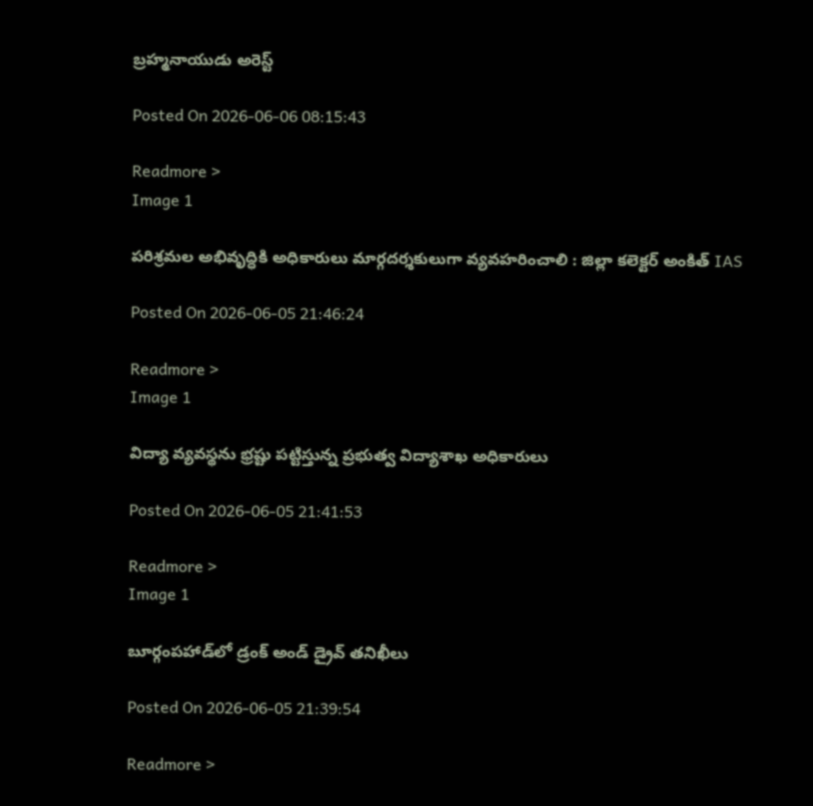బ్రహ్మనాయుడు అరెస్ట్

Posted On 2026-06-06 08:15:43

Readmore >
Image 1

పరిశ్రమల అభివృద్ధికి అధికారులు మార్గదర్శకులుగా వ్యవహరించాలి : జిల్లా కలెక్టర్ అంకిత్ IAS

Posted On 2026-06-05 21:46:24

Readmore >
Image 1

విద్యా వ్యవస్థను భ్రష్టు పట్టిస్తున్న ప్రభుత్వ విద్యాశాఖ అధికారులు

Posted On 2026-06-05 21:41:53

Readmore >
Image 1

బూర్గంపహాడ్‌లో డ్రంక్ అండ్ డ్రైవ్ తనిఖీలు

Posted On 2026-06-05 21:39:54

Readmore >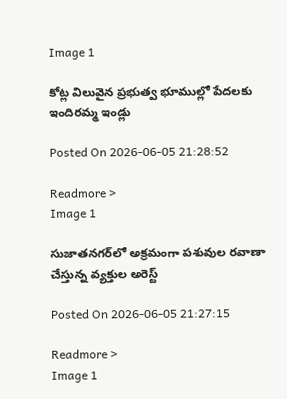Image 1

కోట్ల విలువైన ప్రభుత్వ భూముల్లో పేదలకు ఇందిరమ్మ ఇండ్లు

Posted On 2026-06-05 21:28:52

Readmore >
Image 1

సుజాతనగర్‌లో అక్రమంగా పశువుల రవాణా చేస్తున్న వ్యక్తుల అరెస్ట్

Posted On 2026-06-05 21:27:15

Readmore >
Image 1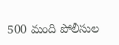500 మంది పోలీసుల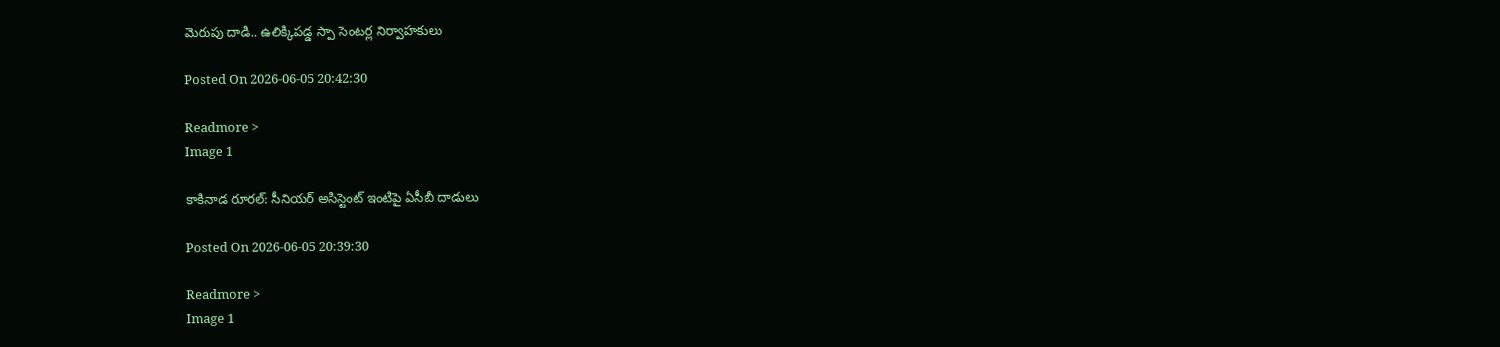మెరుపు దాడి.. ఉలిక్కిపడ్డ స్పా సెంటర్ల నిర్వాహకులు

Posted On 2026-06-05 20:42:30

Readmore >
Image 1

కాకినాడ రూరల్: సీనియర్ అసిస్టెంట్ ఇంటిపై ఏసీబీ దాడులు

Posted On 2026-06-05 20:39:30

Readmore >
Image 1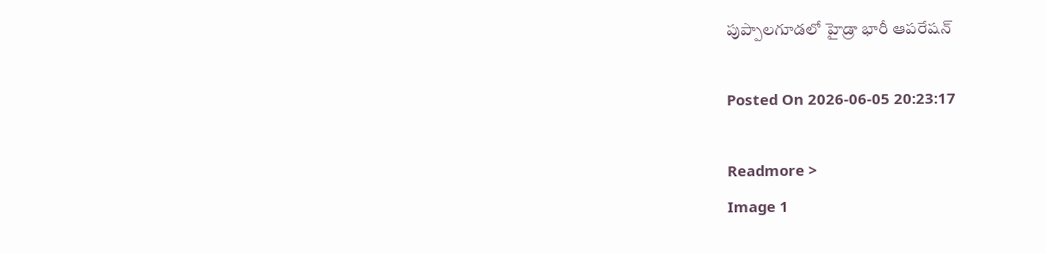పుప్పాల‌గూడ‌లో హైడ్రా భారీ ఆప‌రేష‌న్‌

Posted On 2026-06-05 20:23:17

Readmore >
Image 1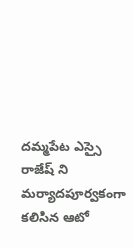దమ్మపేట ఎస్సై రాజేష్ ని మర్యాదపూర్వకంగా కలిసిన ఆటో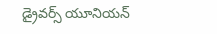డ్రైవర్స్ యూనియన్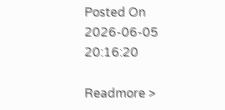Posted On 2026-06-05 20:16:20

Readmore >